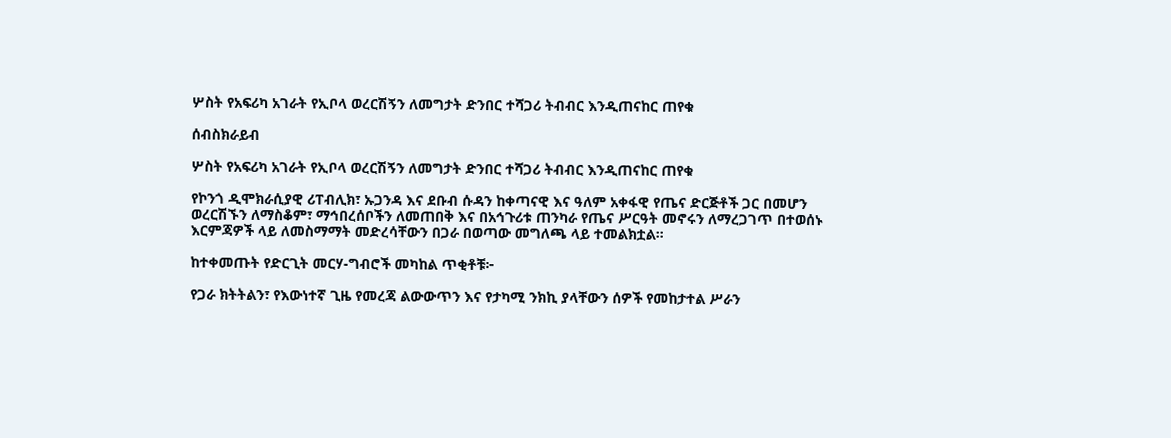ሦስት የአፍሪካ አገራት የኢቦላ ወረርሽኝን ለመግታት ድንበር ተሻጋሪ ትብብር እንዲጠናከር ጠየቁ

ሰብስክራይብ

ሦስት የአፍሪካ አገራት የኢቦላ ወረርሽኝን ለመግታት ድንበር ተሻጋሪ ትብብር እንዲጠናከር ጠየቁ

የኮንጎ ዲሞክራሲያዊ ሪፐብሊክ፣ ኡጋንዳ እና ደቡብ ሱዳን ከቀጣናዊ እና ዓለም አቀፋዊ የጤና ድርጅቶች ጋር በመሆን ወረርሽኙን ለማስቆም፣ ማኅበረሰቦችን ለመጠበቅ እና በአኅጉሪቱ ጠንካራ የጤና ሥርዓት መኖሩን ለማረጋገጥ በተወሰኑ እርምጃዎች ላይ ለመስማማት መድረሳቸውን በጋራ በወጣው መግለጫ ላይ ተመልክቷል።

ከተቀመጡት የድርጊት መርሃ-ግብሮች መካከል ጥቂቶቹ፦

የጋራ ክትትልን፣ የእውነተኛ ጊዜ የመረጃ ልውውጥን እና የታካሚ ንክኪ ያላቸውን ሰዎች የመከታተል ሥራን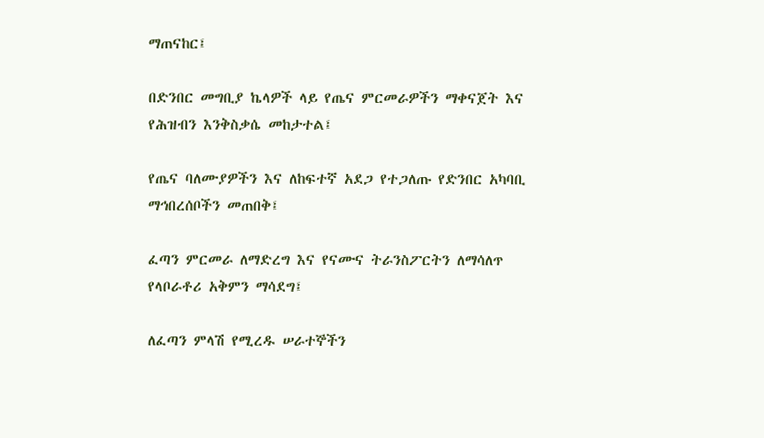ማጠናከር፤

በድንበር መግቢያ ኬላዎች ላይ የጤና ምርመራዎችን ማቀናጀት እና የሕዝብን እንቅስቃሴ መከታተል፤

የጤና ባለሙያዎችን እና ለከፍተኛ አደጋ የተጋለጡ የድንበር አካባቢ ማኅበረሰቦችን መጠበቅ፤

ፈጣን ምርመራ ለማድረግ እና የናሙና ትራንስፖርትን ለማሳለጥ የላቦራቶሪ አቅምን ማሳደግ፤

ለፈጣን ምላሽ የሚረዱ ሠራተኞችን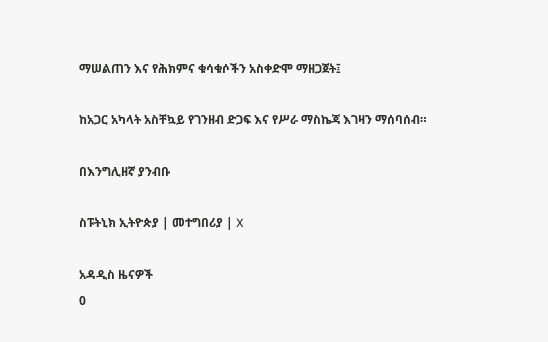ማሠልጠን እና የሕክምና ቁሳቁሶችን አስቀድሞ ማዘጋጀት፤

ከአጋር አካላት አስቸኳይ የገንዘብ ድጋፍ እና የሥራ ማስኬጃ እገዛን ማሰባሰብ።

በእንግሊዘኛ ያንብቡ

ስፑትኒክ ኢትዮጵያ | መተግበሪያ | X

አዳዲስ ዜናዎች
0